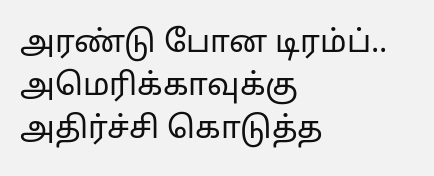அரண்டு போன டிரம்ப்.. அமெரிக்காவுக்கு அதிர்ச்சி கொடுத்த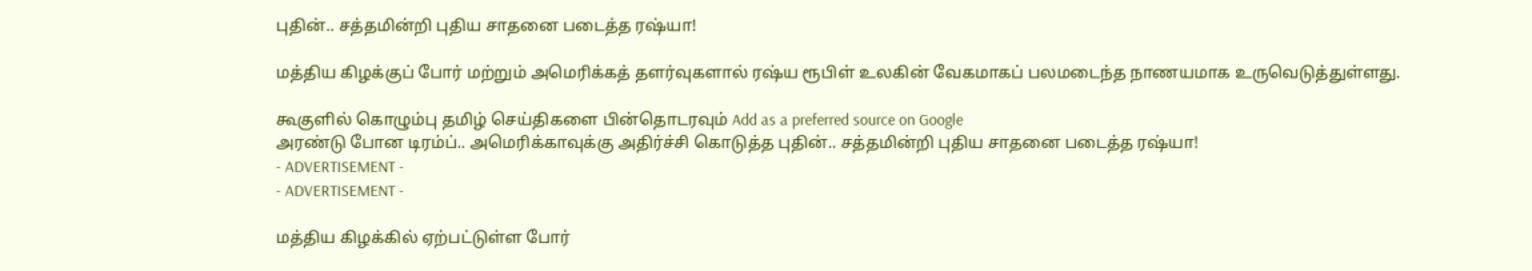புதின்.. சத்தமின்றி புதிய சாதனை படைத்த ரஷ்யா!

மத்திய கிழக்குப் போர் மற்றும் அமெரிக்கத் தளர்வுகளால் ரஷ்ய ரூபிள் உலகின் வேகமாகப் பலமடைந்த நாணயமாக உருவெடுத்துள்ளது.

கூகுளில் கொழும்பு தமிழ் செய்திகளை பின்தொடரவும் Add as a preferred source on Google
அரண்டு போன டிரம்ப்.. அமெரிக்காவுக்கு அதிர்ச்சி கொடுத்த புதின்.. சத்தமின்றி புதிய சாதனை படைத்த ரஷ்யா!
- ADVERTISEMENT -
- ADVERTISEMENT -

மத்திய கிழக்கில் ஏற்பட்டுள்ள போர்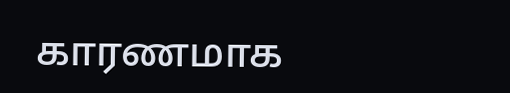காரணமாக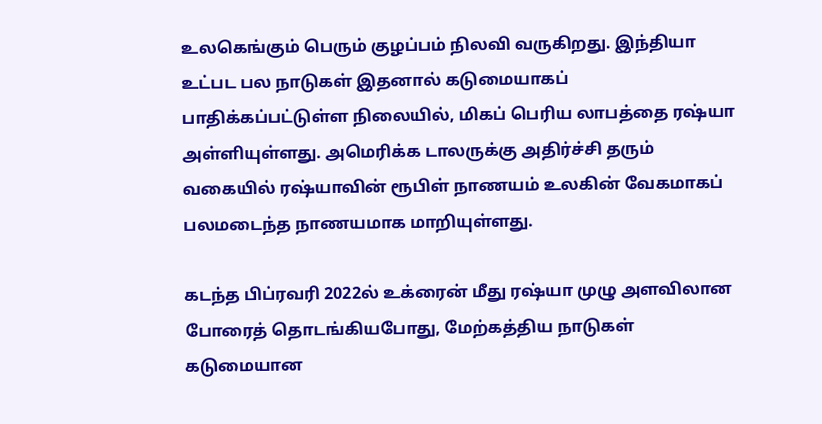உலகெங்கும் பெரும் குழப்பம் நிலவி வருகிறது. இந்தியா உட்பட பல நாடுகள் இதனால் கடுமையாகப் பாதிக்கப்பட்டுள்ள நிலையில், மிகப் பெரிய லாபத்தை ரஷ்யா அள்ளியுள்ளது. அமெரிக்க டாலருக்கு அதிர்ச்சி தரும் வகையில் ரஷ்யாவின் ரூபிள் நாணயம் உலகின் வேகமாகப் பலமடைந்த நாணயமாக மாறியுள்ளது.

கடந்த பிப்ரவரி 2022ல் உக்ரைன் மீது ரஷ்யா முழு அளவிலான போரைத் தொடங்கியபோது, மேற்கத்திய நாடுகள் கடுமையான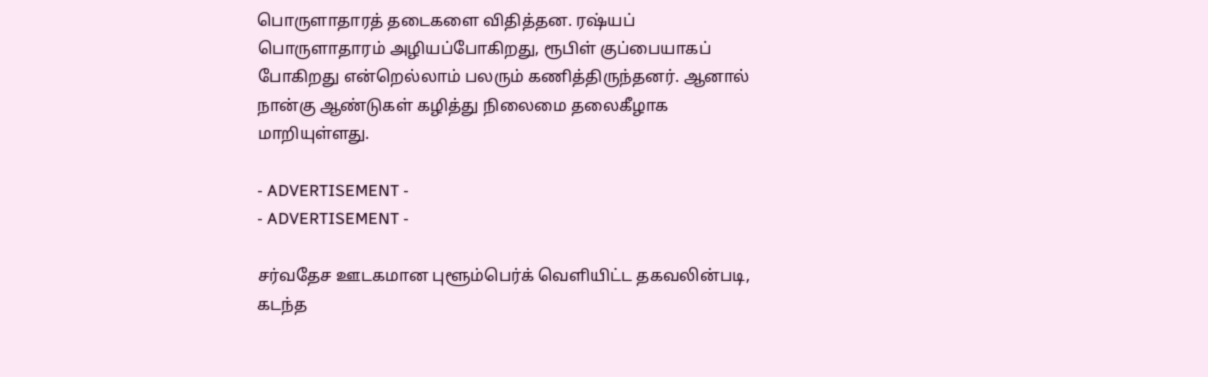பொருளாதாரத் தடைகளை விதித்தன. ரஷ்யப் பொருளாதாரம் அழியப்போகிறது, ரூபிள் குப்பையாகப் போகிறது என்றெல்லாம் பலரும் கணித்திருந்தனர். ஆனால் நான்கு ஆண்டுகள் கழித்து நிலைமை தலைகீழாக மாறியுள்ளது.

- ADVERTISEMENT -
- ADVERTISEMENT -

சர்வதேச ஊடகமான புளூம்பெர்க் வெளியிட்ட தகவலின்படி, கடந்த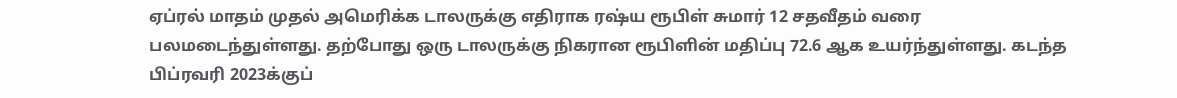ஏப்ரல் மாதம் முதல் அமெரிக்க டாலருக்கு எதிராக ரஷ்ய ரூபிள் சுமார் 12 சதவீதம் வரை பலமடைந்துள்ளது. தற்போது ஒரு டாலருக்கு நிகரான ரூபிளின் மதிப்பு 72.6 ஆக உயர்ந்துள்ளது. கடந்த பிப்ரவரி 2023க்குப்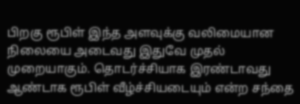பிறகு ரூபிள் இந்த அளவுக்கு வலிமையான நிலையை அடைவது இதுவே முதல் முறையாகும். தொடர்ச்சியாக இரண்டாவது ஆண்டாக ரூபிள் வீழ்ச்சியடையும் என்ற சந்தை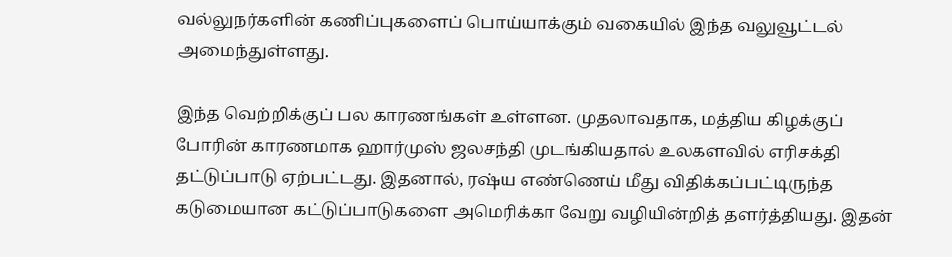வல்லுநர்களின் கணிப்புகளைப் பொய்யாக்கும் வகையில் இந்த வலுவூட்டல் அமைந்துள்ளது.

இந்த வெற்றிக்குப் பல காரணங்கள் உள்ளன. முதலாவதாக, மத்திய கிழக்குப் போரின் காரணமாக ஹார்முஸ் ஜலசந்தி முடங்கியதால் உலகளவில் எரிசக்தி தட்டுப்பாடு ஏற்பட்டது. இதனால், ரஷ்ய எண்ணெய் மீது விதிக்கப்பட்டிருந்த கடுமையான கட்டுப்பாடுகளை அமெரிக்கா வேறு வழியின்றித் தளர்த்தியது. இதன்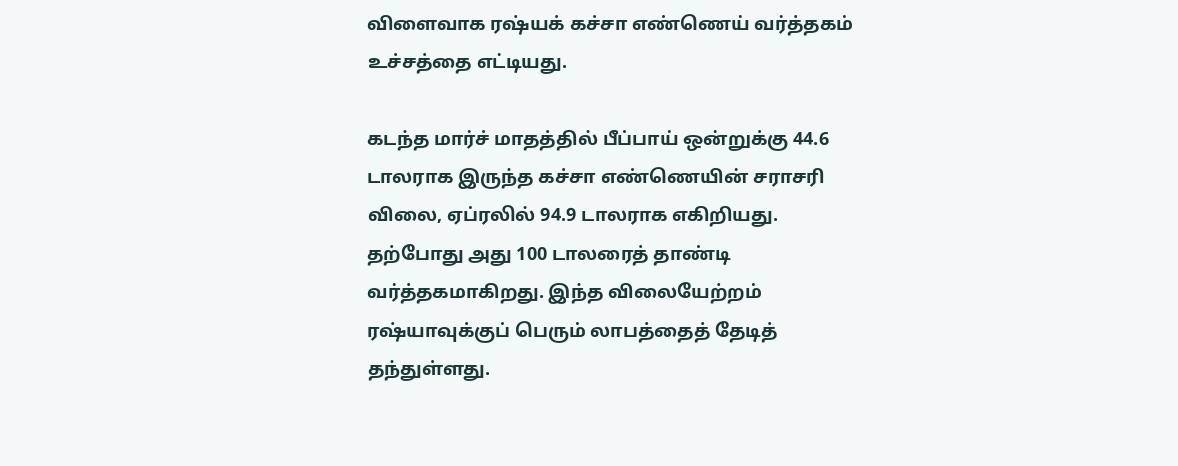விளைவாக ரஷ்யக் கச்சா எண்ணெய் வர்த்தகம் உச்சத்தை எட்டியது.

கடந்த மார்ச் மாதத்தில் பீப்பாய் ஒன்றுக்கு 44.6 டாலராக இருந்த கச்சா எண்ணெயின் சராசரி விலை, ஏப்ரலில் 94.9 டாலராக எகிறியது. தற்போது அது 100 டாலரைத் தாண்டி வர்த்தகமாகிறது. இந்த விலையேற்றம் ரஷ்யாவுக்குப் பெரும் லாபத்தைத் தேடித் தந்துள்ளது.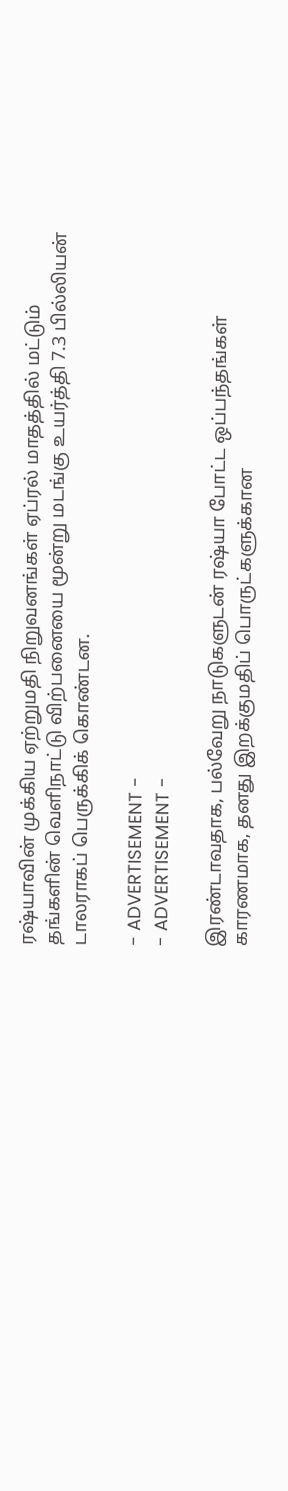ரஷ்யாவின் முக்கிய ஏற்றுமதி நிறுவனங்கள் ஏப்ரல் மாதத்தில் மட்டும் தங்களின் வெளிநாட்டு விற்பனையை மூன்று மடங்கு உயர்த்தி 7.3 பில்லியன் டாலராகப் பெருக்கிக் கொண்டன.

- ADVERTISEMENT -
- ADVERTISEMENT -

இரண்டாவதாக, பல்வேறு நாடுகளுடன் ரஷ்யா போட்ட ஒப்பந்தங்கள் காரணமாக, தனது இறக்குமதிப் பொருட்களுக்கான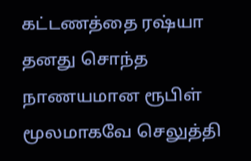கட்டணத்தை ரஷ்யா தனது சொந்த நாணயமான ரூபிள் மூலமாகவே செலுத்தி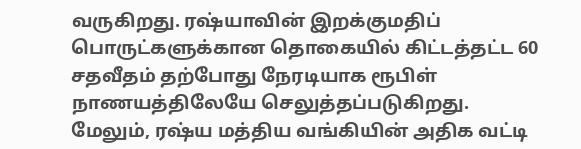வருகிறது. ரஷ்யாவின் இறக்குமதிப் பொருட்களுக்கான தொகையில் கிட்டத்தட்ட 60 சதவீதம் தற்போது நேரடியாக ரூபிள் நாணயத்திலேயே செலுத்தப்படுகிறது. மேலும், ரஷ்ய மத்திய வங்கியின் அதிக வட்டி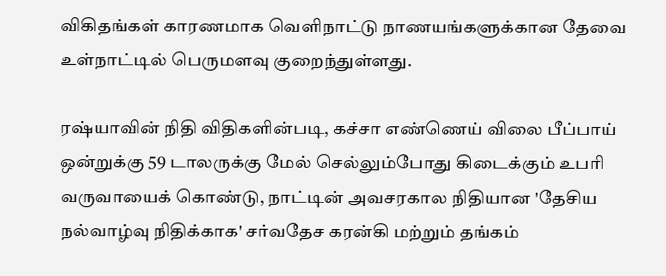விகிதங்கள் காரணமாக வெளிநாட்டு நாணயங்களுக்கான தேவை உள்நாட்டில் பெருமளவு குறைந்துள்ளது.

ரஷ்யாவின் நிதி விதிகளின்படி, கச்சா எண்ணெய் விலை பீப்பாய் ஒன்றுக்கு 59 டாலருக்கு மேல் செல்லும்போது கிடைக்கும் உபரி வருவாயைக் கொண்டு, நாட்டின் அவசரகால நிதியான 'தேசிய நல்வாழ்வு நிதிக்காக' சர்வதேச கரன்கி மற்றும் தங்கம்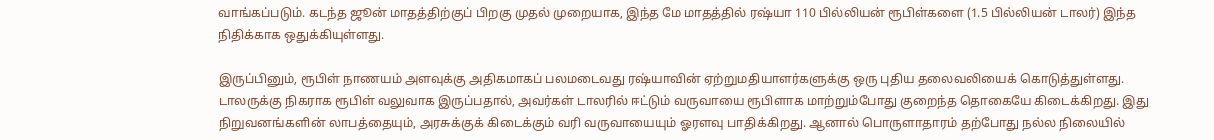வாங்கப்படும். கடந்த ஜூன் மாதத்திற்குப் பிறகு முதல் முறையாக, இந்த மே மாதத்தில் ரஷ்யா 110 பில்லியன் ரூபிள்களை (1.5 பில்லியன் டாலர்) இந்த நிதிக்காக ஒதுக்கியுள்ளது.

இருப்பினும், ரூபிள் நாணயம் அளவுக்கு அதிகமாகப் பலமடைவது ரஷ்யாவின் ஏற்றுமதியாளர்களுக்கு ஒரு புதிய தலைவலியைக் கொடுத்துள்ளது. டாலருக்கு நிகராக ரூபிள் வலுவாக இருப்பதால், அவர்கள் டாலரில் ஈட்டும் வருவாயை ரூபிளாக மாற்றும்போது குறைந்த தொகையே கிடைக்கிறது. இது நிறுவனங்களின் லாபத்தையும், அரசுக்குக் கிடைக்கும் வரி வருவாயையும் ஓரளவு பாதிக்கிறது. ஆனால் பொருளாதாரம் தற்போது நல்ல நிலையில்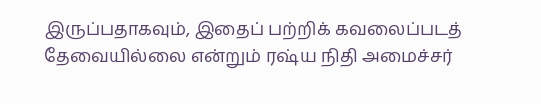இருப்பதாகவும், இதைப் பற்றிக் கவலைப்படத் தேவையில்லை என்றும் ரஷ்ய நிதி அமைச்சர்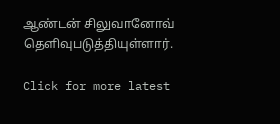ஆண்டன் சிலுவானோவ் தெளிவுபடுத்தியுள்ளார்.

Click for more latest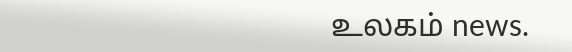உலகம் news.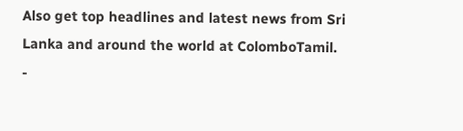Also get top headlines and latest news from Sri Lanka and around the world at ColomboTamil.
-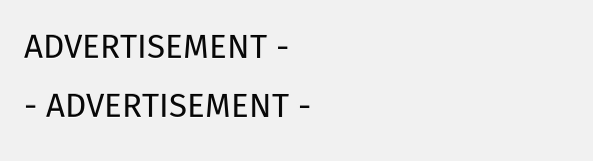ADVERTISEMENT -
- ADVERTISEMENT -